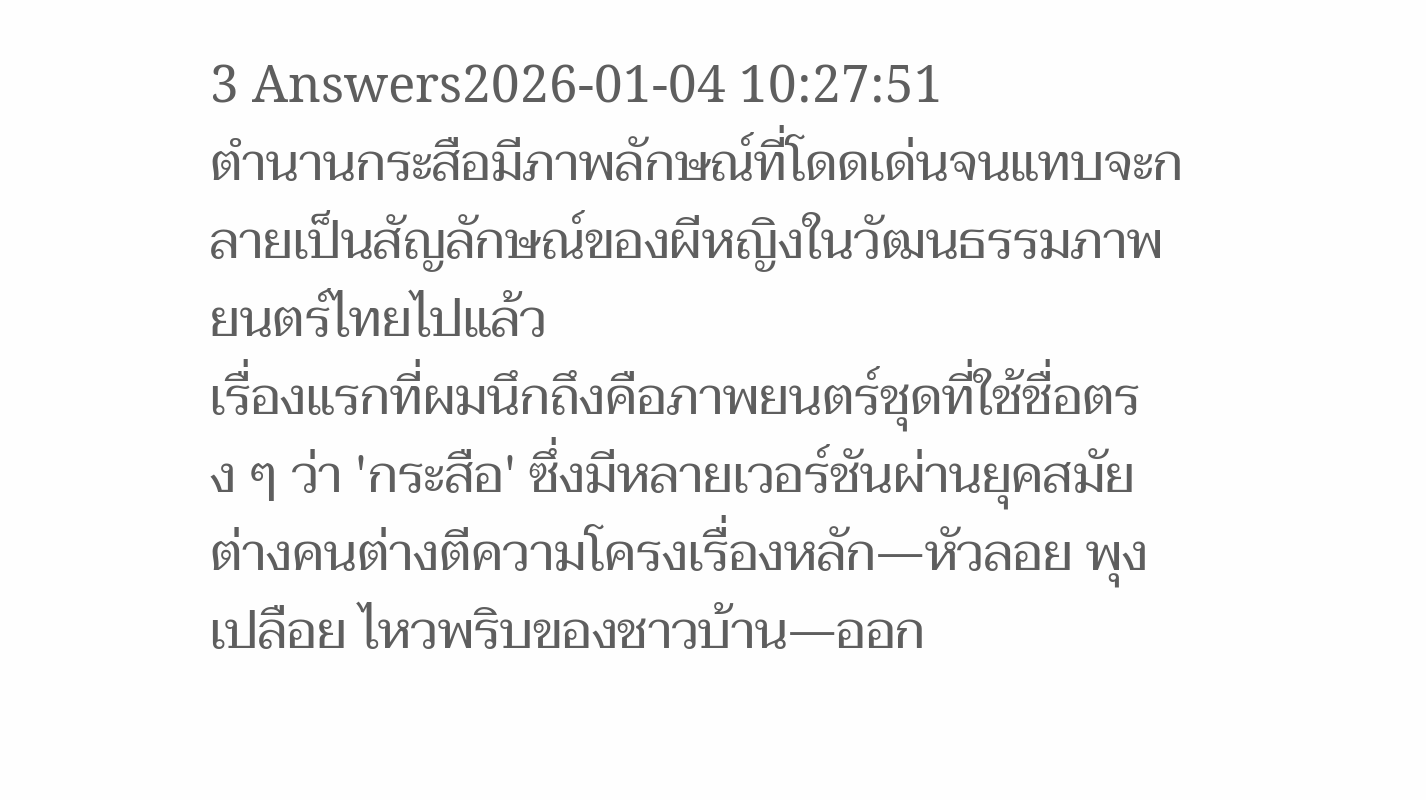3 Answers2026-01-04 10:27:51
ตำนานกระสือมีภาพลักษณ์ที่โดดเด่นจนแทบจะกลายเป็นสัญลักษณ์ของผีหญิงในวัฒนธรรมภาพยนตร์ไทยไปแล้ว
เรื่องแรกที่ผมนึกถึงคือภาพยนตร์ชุดที่ใช้ชื่อตรง ๆ ว่า 'กระสือ' ซึ่งมีหลายเวอร์ชันผ่านยุคสมัย ต่างคนต่างตีความโครงเรื่องหลัก—หัวลอย พุงเปลือย ไหวพริบของชาวบ้าน—ออก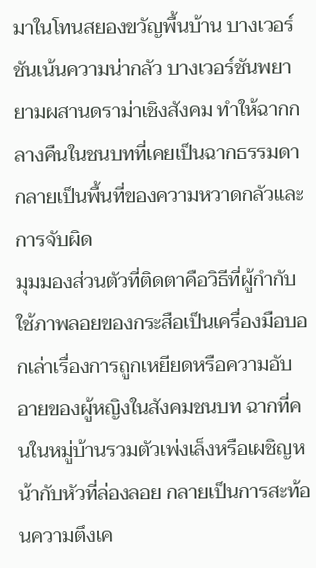มาในโทนสยองขวัญพื้นบ้าน บางเวอร์ชันเน้นความน่ากลัว บางเวอร์ชันพยายามผสานดราม่าเชิงสังคม ทำให้ฉากกลางคืนในชนบทที่เคยเป็นฉากธรรมดากลายเป็นพื้นที่ของความหวาดกลัวและการจับผิด
มุมมองส่วนตัวที่ติดตาคือวิธีที่ผู้กำกับใช้ภาพลอยของกระสือเป็นเครื่องมือบอกเล่าเรื่องการถูกเหยียดหรือความอับอายของผู้หญิงในสังคมชนบท ฉากที่คนในหมู่บ้านรวมตัวเพ่งเล็งหรือเผชิญหน้ากับหัวที่ล่องลอย กลายเป็นการสะท้อนความตึงเค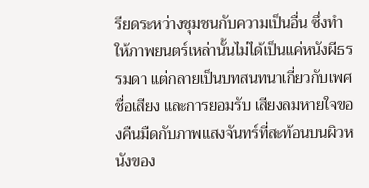รียดระหว่างชุมชนกับความเป็นอื่น ซึ่งทำให้ภาพยนตร์เหล่านั้นไม่ได้เป็นแค่หนังผีธรรมดา แต่กลายเป็นบทสนทนาเกี่ยวกับเพศ ชื่อเสียง และการยอมรับ เสียงลมหายใจของคืนมืดกับภาพแสงจันทร์ที่สะท้อนบนผิวหนังของ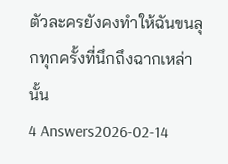ตัวละครยังคงทำให้ฉันขนลุกทุกครั้งที่นึกถึงฉากเหล่านั้น
4 Answers2026-02-14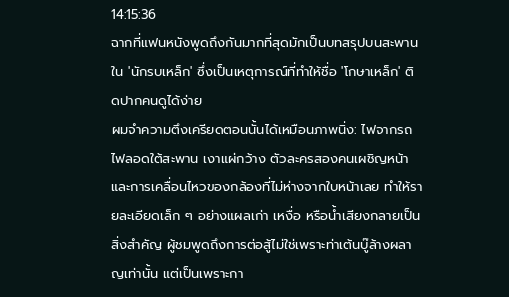14:15:36
ฉากที่แฟนหนังพูดถึงกันมากที่สุดมักเป็นบทสรุปบนสะพานใน 'นักรบเหล็ก' ซึ่งเป็นเหตุการณ์ที่ทำให้ชื่อ 'โกษาเหล็ก' ติดปากคนดูได้ง่าย
ผมจำความตึงเครียดตอนนั้นได้เหมือนภาพนิ่ง: ไฟจากรถไฟลอดใต้สะพาน เงาแผ่กว้าง ตัวละครสองคนเผชิญหน้า และการเคลื่อนไหวของกล้องที่ไม่ห่างจากใบหน้าเลย ทำให้รายละเอียดเล็ก ๆ อย่างแผลเก่า เหงื่อ หรือน้ำเสียงกลายเป็นสิ่งสำคัญ ผู้ชมพูดถึงการต่อสู้ไม่ใช่เพราะท่าเต้นบู๊ล้างผลาญเท่านั้น แต่เป็นเพราะกา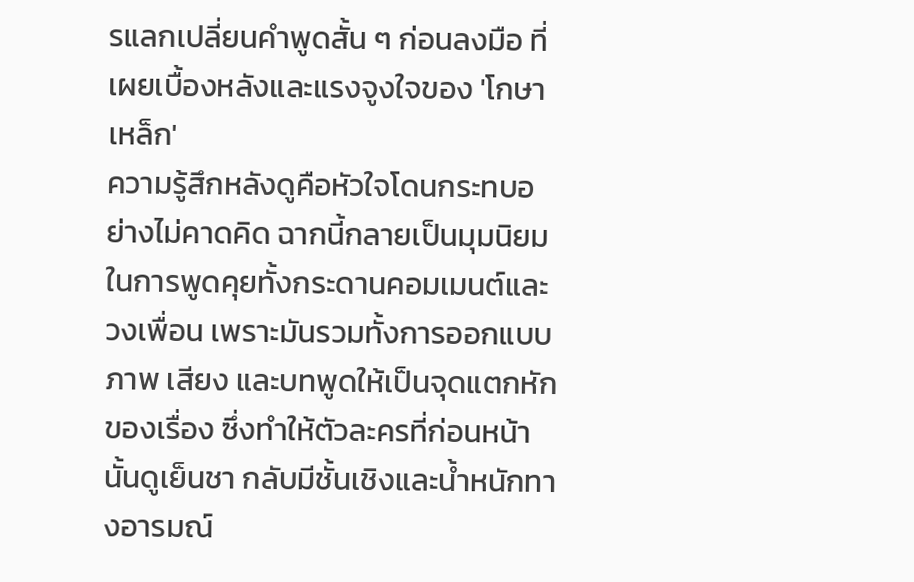รแลกเปลี่ยนคำพูดสั้น ๆ ก่อนลงมือ ที่เผยเบื้องหลังและแรงจูงใจของ 'โกษาเหล็ก'
ความรู้สึกหลังดูคือหัวใจโดนกระทบอย่างไม่คาดคิด ฉากนี้กลายเป็นมุมนิยมในการพูดคุยทั้งกระดานคอมเมนต์และวงเพื่อน เพราะมันรวมทั้งการออกแบบภาพ เสียง และบทพูดให้เป็นจุดแตกหักของเรื่อง ซึ่งทำให้ตัวละครที่ก่อนหน้านั้นดูเย็นชา กลับมีชั้นเชิงและน้ำหนักทางอารมณ์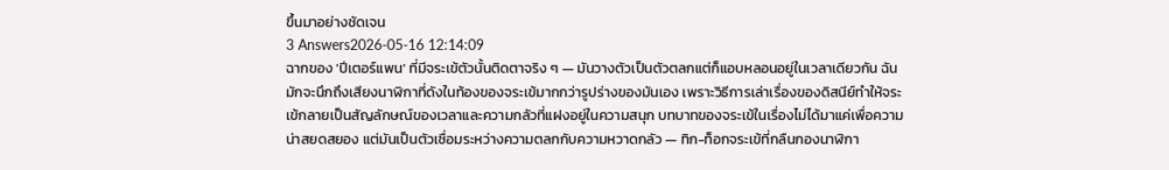ขึ้นมาอย่างชัดเจน
3 Answers2026-05-16 12:14:09
ฉากของ 'ปีเตอร์แพน' ที่มีจระเข้ตัวนั้นติดตาจริง ๆ — มันวางตัวเป็นตัวตลกแต่ก็แอบหลอนอยู่ในเวลาเดียวกัน ฉันมักจะนึกถึงเสียงนาฬิกาที่ดังในท้องของจระเข้มากกว่ารูปร่างของมันเอง เพราะวิธีการเล่าเรื่องของดิสนีย์ทำให้จระเข้กลายเป็นสัญลักษณ์ของเวลาและความกลัวที่แฝงอยู่ในความสนุก บทบาทของจระเข้ในเรื่องไม่ได้มาแค่เพื่อความน่าสยดสยอง แต่มันเป็นตัวเชื่อมระหว่างความตลกกับความหวาดกลัว — ทิก-ท็อกจระเข้ที่กลืนกองนาฬิกา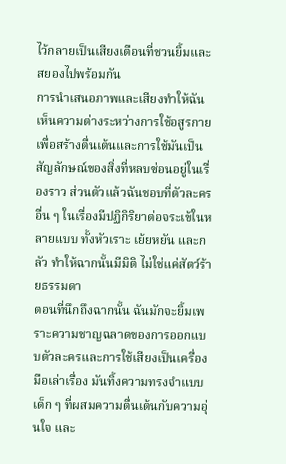ไว้กลายเป็นเสียงเตือนที่ชวนยิ้มและสยองไปพร้อมกัน
การนำเสนอภาพและเสียงทำให้ฉันเห็นความต่างระหว่างการใช้อสูรกายเพื่อสร้างตื่นเต้นและการใช้มันเป็นสัญลักษณ์ของสิ่งที่หลบซ่อนอยู่ในเรื่องราว ส่วนตัวแล้วฉันชอบที่ตัวละครอื่น ๆ ในเรื่องมีปฏิกิริยาต่อจระเข้ในหลายแบบ ทั้งหัวเราะ เย้ยหยัน และกลัว ทำให้ฉากนั้นมีมิติ ไม่ใช่แค่สัตว์ร้ายธรรมดา
ตอนที่นึกถึงฉากนั้น ฉันมักจะยิ้มเพราะความชาญฉลาดของการออกแบบตัวละครและการใช้เสียงเป็นเครื่องมือเล่าเรื่อง มันทิ้งความทรงจำแบบเด็ก ๆ ที่ผสมความตื่นเต้นกับความอุ่นใจ และ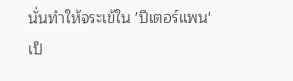นั่นทำให้จระเข้ใน 'ปีเตอร์แพน' เป็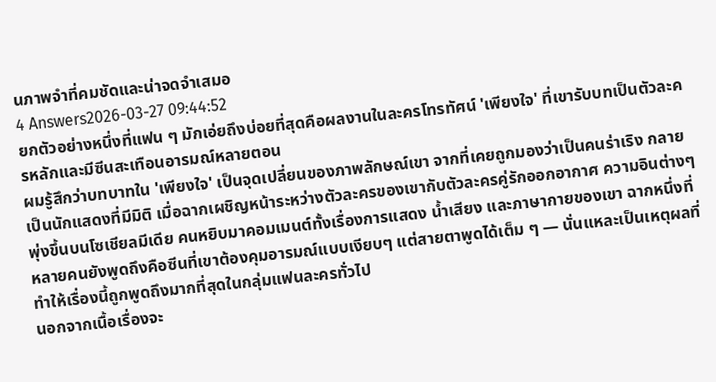นภาพจำที่คมชัดและน่าจดจำเสมอ
4 Answers2026-03-27 09:44:52
ยกตัวอย่างหนึ่งที่แฟน ๆ มักเอ่ยถึงบ่อยที่สุดคือผลงานในละครโทรทัศน์ 'เพียงใจ' ที่เขารับบทเป็นตัวละครหลักและมีซีนสะเทือนอารมณ์หลายตอน
ผมรู้สึกว่าบทบาทใน 'เพียงใจ' เป็นจุดเปลี่ยนของภาพลักษณ์เขา จากที่เคยถูกมองว่าเป็นคนร่าเริง กลายเป็นนักแสดงที่มีมิติ เมื่อฉากเผชิญหน้าระหว่างตัวละครของเขากับตัวละครคู่รักออกอากาศ ความอินต่างๆ พุ่งขึ้นบนโซเชียลมีเดีย คนหยิบมาคอมเมนต์ทั้งเรื่องการแสดง น้ำเสียง และภาษากายของเขา ฉากหนึ่งที่หลายคนยังพูดถึงคือซีนที่เขาต้องคุมอารมณ์แบบเงียบๆ แต่สายตาพูดได้เต็ม ๆ — นั่นแหละเป็นเหตุผลที่ทำให้เรื่องนี้ถูกพูดถึงมากที่สุดในกลุ่มแฟนละครทั่วไป
นอกจากเนื้อเรื่องจะ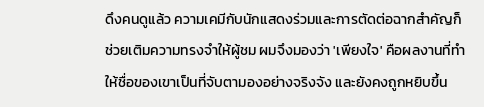ดึงคนดูแล้ว ความเคมีกับนักแสดงร่วมและการตัดต่อฉากสำคัญก็ช่วยเติมความทรงจำให้ผู้ชม ผมจึงมองว่า 'เพียงใจ' คือผลงานที่ทำให้ชื่อของเขาเป็นที่จับตามองอย่างจริงจัง และยังคงถูกหยิบขึ้น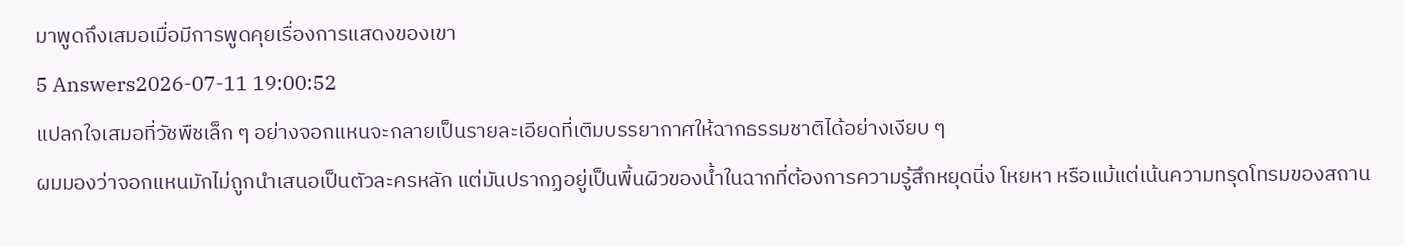มาพูดถึงเสมอเมื่อมีการพูดคุยเรื่องการแสดงของเขา
5 Answers2026-07-11 19:00:52
แปลกใจเสมอที่วัชพืชเล็ก ๆ อย่างจอกแหนจะกลายเป็นรายละเอียดที่เติมบรรยากาศให้ฉากธรรมชาติได้อย่างเงียบ ๆ
ผมมองว่าจอกแหนมักไม่ถูกนำเสนอเป็นตัวละครหลัก แต่มันปรากฏอยู่เป็นพื้นผิวของน้ำในฉากที่ต้องการความรู้สึกหยุดนิ่ง โหยหา หรือแม้แต่เน้นความทรุดโทรมของสถาน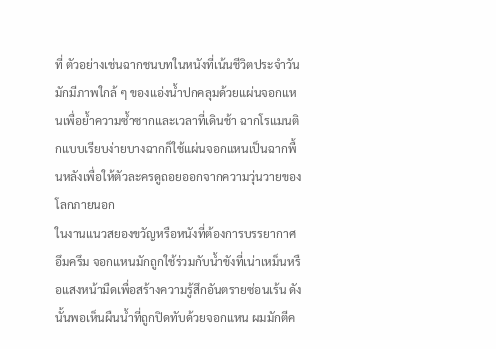ที่ ตัวอย่างเช่นฉากชนบทในหนังที่เน้นชีวิตประจำวันมักมีภาพใกล้ ๆ ของแอ่งน้ำปกคลุมด้วยแผ่นจอกแหนเพื่อย้ำความซ้ำซากและเวลาที่เดินช้า ฉากโรแมนติกแบบเรียบง่ายบางฉากก็ใช้แผ่นจอกแหนเป็นฉากพื้นหลังเพื่อให้ตัวละครดูถอยออกจากความวุ่นวายของโลกภายนอก
ในงานแนวสยองขวัญหรือหนังที่ต้องการบรรยากาศอึมครึม จอกแหนมักถูกใช้ร่วมกับน้ำขังที่เน่าเหม็นหรือแสงหน้ามืดเพื่อสร้างความรู้สึกอันตรายซ่อนเร้น ดังนั้นพอเห็นผืนน้ำที่ถูกปิดทับด้วยจอกแหน ผมมักตีค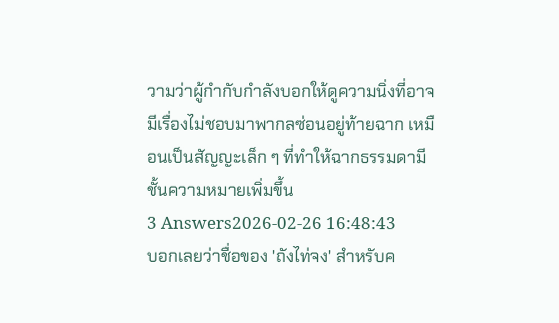วามว่าผู้กำกับกำลังบอกให้ดูความนิ่งที่อาจมีเรื่องไม่ชอบมาพากลซ่อนอยู่ท้ายฉาก เหมือนเป็นสัญญะเล็ก ๆ ที่ทำให้ฉากธรรมดามีชั้นความหมายเพิ่มขึ้น
3 Answers2026-02-26 16:48:43
บอกเลยว่าชื่อของ 'ถังไท่จง' สำหรับค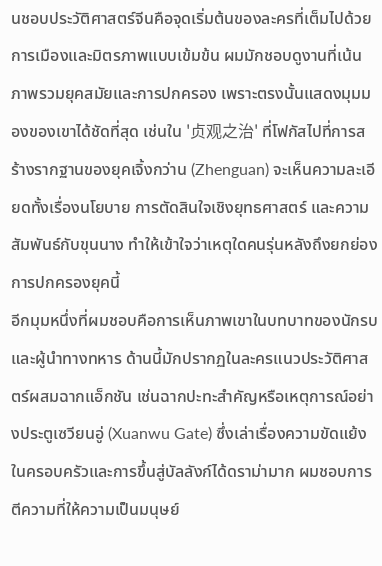นชอบประวัติศาสตร์จีนคือจุดเริ่มต้นของละครที่เต็มไปด้วยการเมืองและมิตรภาพแบบเข้มข้น ผมมักชอบดูงานที่เน้นภาพรวมยุคสมัยและการปกครอง เพราะตรงนั้นแสดงมุมมองของเขาได้ชัดที่สุด เช่นใน '贞观之治' ที่โฟกัสไปที่การสร้างรากฐานของยุคเจิ้งกว่าน (Zhenguan) จะเห็นความละเอียดทั้งเรื่องนโยบาย การตัดสินใจเชิงยุทธศาสตร์ และความสัมพันธ์กับขุนนาง ทำให้เข้าใจว่าเหตุใดคนรุ่นหลังถึงยกย่องการปกครองยุคนี้
อีกมุมหนึ่งที่ผมชอบคือการเห็นภาพเขาในบทบาทของนักรบและผู้นำทางทหาร ด้านนี้มักปรากฏในละครแนวประวัติศาสตร์ผสมฉากแอ็กชัน เช่นฉากปะทะสำคัญหรือเหตุการณ์อย่างประตูเซวียนอู่ (Xuanwu Gate) ซึ่งเล่าเรื่องความขัดแย้งในครอบครัวและการขึ้นสู่บัลลังก์ได้ดราม่ามาก ผมชอบการตีความที่ให้ความเป็นมนุษย์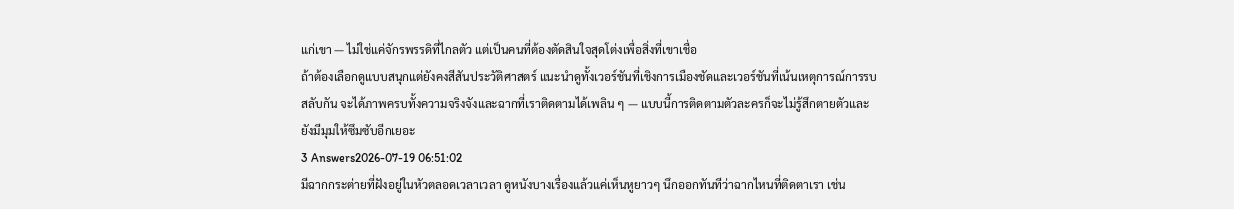แก่เขา — ไม่ใช่แค่จักรพรรดิที่ไกลตัว แต่เป็นคนที่ต้องตัดสินใจสุดโต่งเพื่อสิ่งที่เขาเชื่อ
ถ้าต้องเลือกดูแบบสนุกแต่ยังคงสีสันประวัติศาสตร์ แนะนำดูทั้งเวอร์ชันที่เชิงการเมืองชัดและเวอร์ชันที่เน้นเหตุการณ์การรบสลับกัน จะได้ภาพครบทั้งความจริงจังและฉากที่เราติดตามได้เพลิน ๆ — แบบนี้การติดตามตัวละครก็จะไม่รู้สึกตายตัวและยังมีมุมให้ซึมซับอีกเยอะ
3 Answers2026-07-19 06:51:02
มีฉากกระต่ายที่ฝังอยู่ในหัวตลอดเวลาเวลา ดูหนังบางเรื่องแล้วแค่เห็นหูยาวๆ นึกออกทันทีว่าฉากไหนที่ติดตาเรา เช่น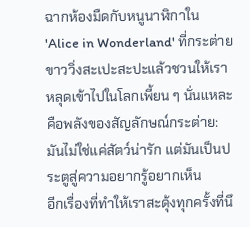ฉากห้องมืดกับหนูนาฬิกาใน 'Alice in Wonderland' ที่กระต่ายขาววิ่งสะเปะสะปะแล้วชวนให้เราหลุดเข้าไปในโลกเพี้ยน ๆ นั่นแหละคือพลังของสัญลักษณ์กระต่าย: มันไม่ใช่แค่สัตว์น่ารัก แต่มันเป็นประตูสู่ความอยากรู้อยากเห็น
อีกเรื่องที่ทำให้เราสะดุ้งทุกครั้งที่นึ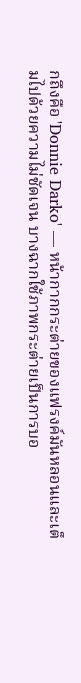กถึงคือ 'Donnie Darko' — หน้ากากกระต่ายของแฟรงค์มันหลอนและเต็มไปด้วยความไม่ชัดเจน บางฉากใช้ภาพกระต่ายเป็นการบอ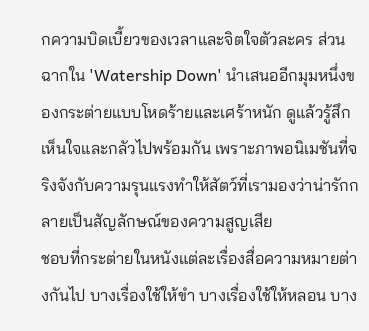กความบิดเบี้ยวของเวลาและจิตใจตัวละคร ส่วนฉากใน 'Watership Down' นำเสนออีกมุมหนึ่งของกระต่ายแบบโหดร้ายและเศร้าหนัก ดูแล้วรู้สึกเห็นใจและกลัวไปพร้อมกัน เพราะภาพอนิเมชันที่จริงจังกับความรุนแรงทำให้สัตว์ที่เรามองว่าน่ารักกลายเป็นสัญลักษณ์ของความสูญเสีย
ชอบที่กระต่ายในหนังแต่ละเรื่องสื่อความหมายต่างกันไป บางเรื่องใช้ให้ขำ บางเรื่องใช้ให้หลอน บาง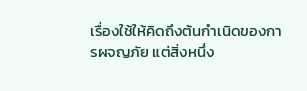เรื่องใช้ให้คิดถึงต้นกำเนิดของการผจญภัย แต่สิ่งหนึ่ง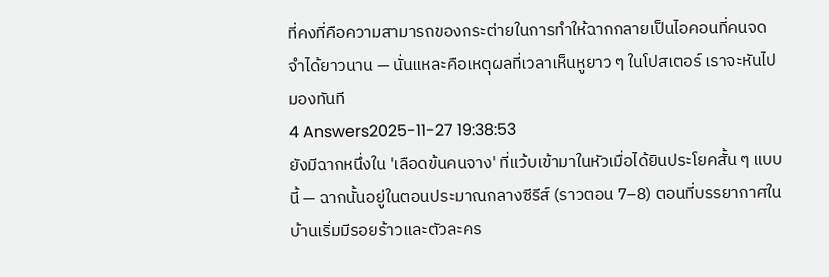ที่คงที่คือความสามารถของกระต่ายในการทำให้ฉากกลายเป็นไอคอนที่คนจดจำได้ยาวนาน — นั่นแหละคือเหตุผลที่เวลาเห็นหูยาว ๆ ในโปสเตอร์ เราจะหันไปมองทันที
4 Answers2025-11-27 19:38:53
ยังมีฉากหนึ่งใน 'เลือดข้นคนจาง' ที่แว้บเข้ามาในหัวเมื่อได้ยินประโยคสั้น ๆ แบบนี้ — ฉากนั้นอยู่ในตอนประมาณกลางซีรีส์ (ราวตอน 7–8) ตอนที่บรรยากาศในบ้านเริ่มมีรอยร้าวและตัวละคร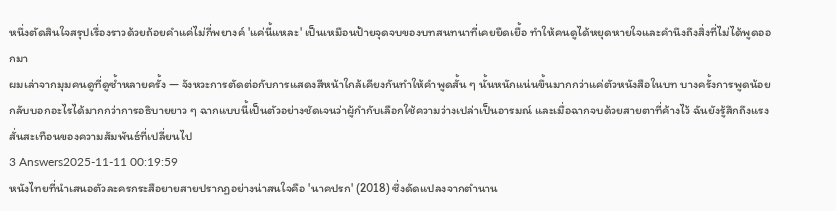หนึ่งตัดสินใจสรุปเรื่องราวด้วยถ้อยคำแค่ไม่กี่พยางค์ 'แค่นี้แหละ' เป็นเหมือนป้ายจุดจบของบทสนทนาที่เคยยืดเยื้อ ทำให้คนดูได้หยุดหายใจและคำนึงถึงสิ่งที่ไม่ได้พูดออกมา
ผมเล่าจากมุมคนดูที่ดูซ้ำหลายครั้ง — จังหวะการตัดต่อกับการแสดงสีหน้าใกล้เคียงกันทำให้คำพูดสั้น ๆ นั้นหนักแน่นขึ้นมากกว่าแค่ตัวหนังสือในบท บางครั้งการพูดน้อยกลับบอกอะไรได้มากกว่าการอธิบายยาว ๆ ฉากแบบนี้เป็นตัวอย่างชัดเจนว่าผู้กำกับเลือกใช้ความว่างเปล่าเป็นอารมณ์ และเมื่อฉากจบด้วยสายตาที่ค้างไว้ ฉันยังรู้สึกถึงแรงสั่นสะเทือนของความสัมพันธ์ที่เปลี่ยนไป
3 Answers2025-11-11 00:19:59
หนังไทยที่นำเสนอตัวละครกระสือยายสายปรากฏอย่างน่าสนใจคือ 'นาคปรก' (2018) ซึ่งดัดแปลงจากตำนาน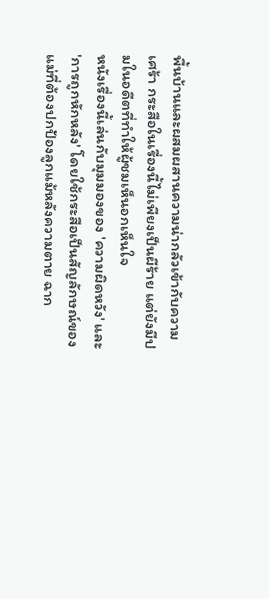พื้นบ้านและผสมผสานความน่ากลัวเข้ากับความเศร้า กระสือในเรื่องนี้ไม่เพียงเป็นผีร้าย แต่ยังมีปมในอดีตที่ทำให้ผู้ชมเห็นอกเห็นใจ
หนังเรื่องนี้เล่นกับมุมมองของ 'ความผิดหวัง' และ 'การถูกหักหลัง' โดยใช้กระสือเป็นสัญลักษณ์ของแม่ที่ต้องปกป้องลูกแม้หลังความตาย ฉาก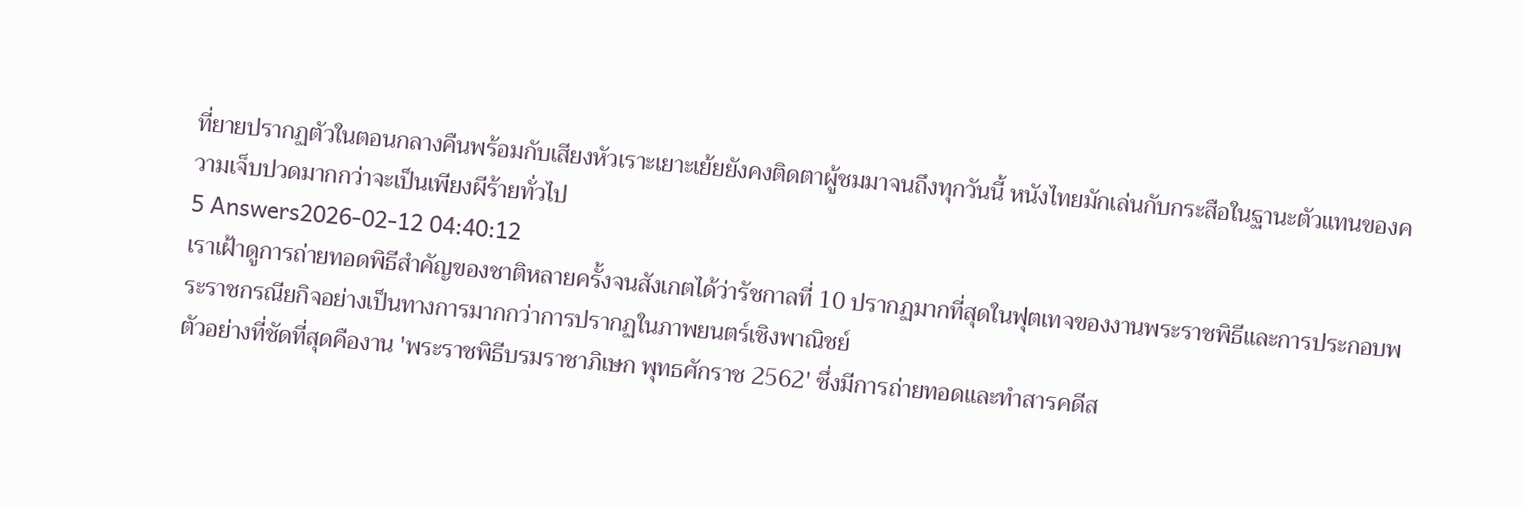ที่ยายปรากฏตัวในตอนกลางคืนพร้อมกับเสียงหัวเราะเยาะเย้ยยังคงติดตาผู้ชมมาจนถึงทุกวันนี้ หนังไทยมักเล่นกับกระสือในฐานะตัวแทนของความเจ็บปวดมากกว่าจะเป็นเพียงผีร้ายทั่วไป
5 Answers2026-02-12 04:40:12
เราเฝ้าดูการถ่ายทอดพิธีสำคัญของชาติหลายครั้งจนสังเกตได้ว่ารัชกาลที่ 10 ปรากฏมากที่สุดในฟุตเทจของงานพระราชพิธีและการประกอบพระราชกรณียกิจอย่างเป็นทางการมากกว่าการปรากฏในภาพยนตร์เชิงพาณิชย์
ตัวอย่างที่ชัดที่สุดคืองาน 'พระราชพิธีบรมราชาภิเษก พุทธศักราช 2562' ซึ่งมีการถ่ายทอดและทำสารคดีส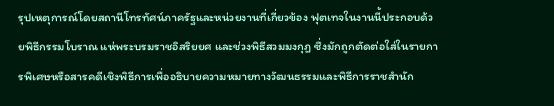รุปเหตุการณ์โดยสถานีโทรทัศน์ภาครัฐและหน่วยงานที่เกี่ยวข้อง ฟุตเทจในงานนี้ประกอบด้วยพิธีกรรมโบราณ แห่พระบรมราชอิสริยยศ และช่วงพิธีสวมมงกุฎ ซึ่งมักถูกตัดต่อใส่ในรายการพิเศษหรือสารคดีเชิงพิธีการเพื่ออธิบายความหมายทางวัฒนธรรมและพิธีการราชสำนัก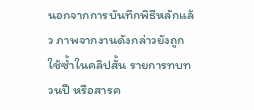นอกจากการบันทึกพิธีหลักแล้ว ภาพจากงานดังกล่าวยังถูกใช้ซ้ำในคลิปสั้น รายการทบทวนปี หรือสารค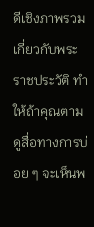ดีเชิงภาพรวมเกี่ยวกับพระราชประวัติ ทำให้ถ้าคุณตามดูสื่อทางการบ่อย ๆ จะเห็นพ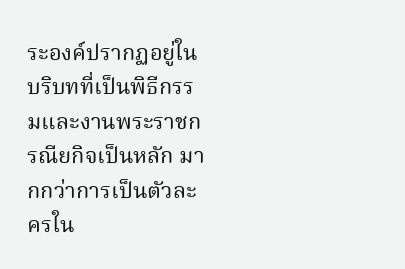ระองค์ปรากฏอยู่ในบริบทที่เป็นพิธีกรรมและงานพระราชกรณียกิจเป็นหลัก มากกว่าการเป็นตัวละครใน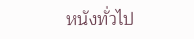หนังทั่วไป